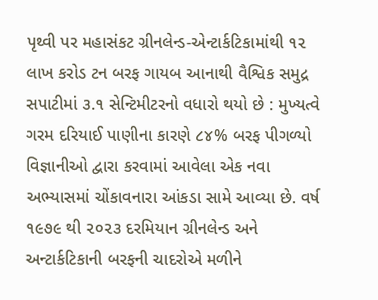પૃથ્વી પર મહાસંકટ ગ્રીનલેન્ડ-એન્ટાર્કટિકામાંથી ૧૨ લાખ કરોડ ટન બરફ ગાયબ આનાથી વૈશ્વિક સમુદ્ર સપાટીમાં ૩.૧ સેન્ટિમીટરનો વધારો થયો છે : મુખ્યત્વે ગરમ દરિયાઈ પાણીના કારણે ૮૪% બરફ પીગળ્યો વિજ્ઞાનીઓ દ્વારા કરવામાં આવેલા એક નવા અભ્યાસમાં ચોંકાવનારા આંકડા સામે આવ્યા છે. વર્ષ ૧૯૭૯ થી ૨૦૨૩ દરમિયાન ગ્રીનલેન્ડ અને અન્ટાર્કટિકાની બરફની ચાદરોએ મળીને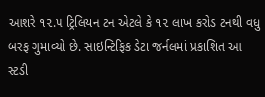આશરે ૧૨.૫ ટ્રિલિયન ટન એટલે કે ૧૨ લાખ કરોડ ટનથી વધુ બરફ ગુમાવ્યો છે. સાઇન્ટિફિક ડેટા જર્નલમાં પ્રકાશિત આ સ્ટડી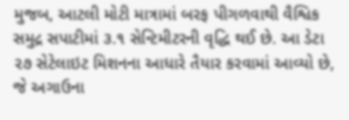મુજબ, આટલી મોટી માત્રામાં બરફ પીગળવાથી વૈશ્વિક સમુદ્ર સપાટીમાં ૩.૧ સેન્ટિમીટરની વૃદ્ધિ થઈ છે. આ ડેટા ૨૭ સેટેલાઇટ મિશનના આધારે તૈયાર કરવામાં આવ્યો છે, જે અગાઉના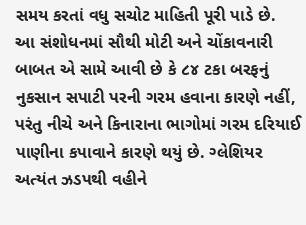સમય કરતાં વધુ સચોટ માહિતી પૂરી પાડે છે.
આ સંશોધનમાં સૌથી મોટી અને ચોંકાવનારી બાબત એ સામે આવી છે કે ૮૪ ટકા બરફનું નુકસાન સપાટી પરની ગરમ હવાના કારણે નહીં, પરંતુ નીચે અને કિનારાના ભાગોમાં ગરમ દરિયાઈ પાણીના કપાવાને કારણે થયું છે. ગ્લેશિયર અત્યંત ઝડપથી વહીને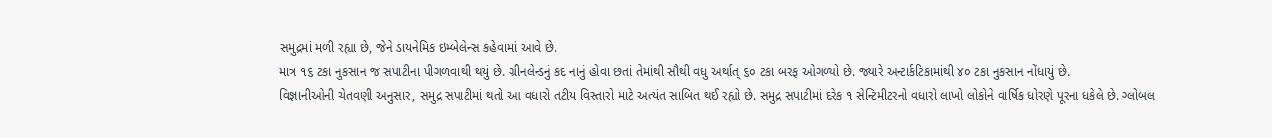સમુદ્રમાં મળી રહ્યા છે, જેને ડાયનેમિક ઇમ્બેલેન્સ કહેવામાં આવે છે.
માત્ર ૧૬ ટકા નુકસાન જ સપાટીના પીગળવાથી થયું છે. ગ્રીનલેન્ડનું કદ નાનું હોવા છતાં તેમાંથી સૌથી વધુ અર્થાત્ ૬૦ ટકા બરફ ઓગળ્યો છે. જ્યારે અન્ટાર્કટિકામાંથી ૪૦ ટકા નુકસાન નોંધાયું છે.
વિજ્ઞાનીઓની ચેતવણી અનુસાર, સમુદ્ર સપાટીમાં થતો આ વધારો તટીય વિસ્તારો માટે અત્યંત સાબિત થઈ રહ્યો છે. સમુદ્ર સપાટીમાં દરેક ૧ સેન્ટિમીટરનો વધારો લાખો લોકોને વાર્ષિક ધોરણે પૂરના ધકેલે છે. ગ્લોબલ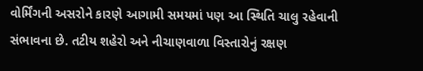વોર્મિંગની અસરોને કારણે આગામી સમયમાં પણ આ સ્થિતિ ચાલુ રહેવાની સંભાવના છે. તટીય શહેરો અને નીચાણવાળા વિસ્તારોનું રક્ષણ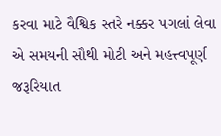કરવા માટે વૈશ્વિક સ્તરે નક્કર પગલાં લેવા એ સમયની સૌથી મોટી અને મહત્ત્વપૂર્ણ જરૂરિયાત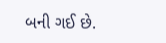બની ગઈ છે.